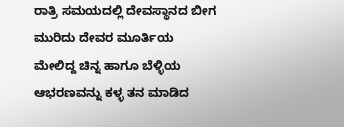ರಾತ್ರಿ ಸಮಯದಲ್ಲಿ ದೇವಸ್ಥಾನದ ಬೀಗ ಮುರಿದು ದೇವರ ಮೂರ್ತಿಯ ಮೇಲಿದ್ದ ಚಿನ್ನ ಹಾಗೂ ಬೆಳ್ಳಿಯ ಆಭರಣವನ್ನು ಕಳ್ಳ ತನ ಮಾಡಿದ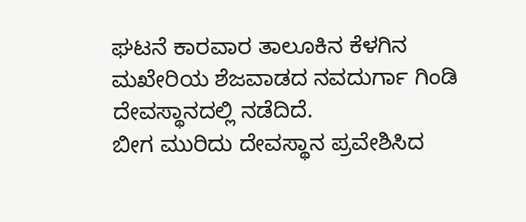ಘಟನೆ ಕಾರವಾರ ತಾಲೂಕಿನ ಕೆಳಗಿನ ಮಖೇರಿಯ ಶೆಜವಾಡದ ನವದುರ್ಗಾ ಗಿಂಡಿ ದೇವಸ್ಥಾನದಲ್ಲಿ ನಡೆದಿದೆ.
ಬೀಗ ಮುರಿದು ದೇವಸ್ಥಾನ ಪ್ರವೇಶಿಸಿದ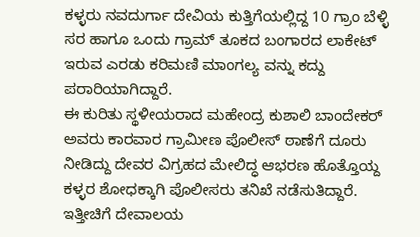ಕಳ್ಳರು ನವದುರ್ಗಾ ದೇವಿಯ ಕುತ್ತಿಗೆಯಲ್ಲಿದ್ದ 10 ಗ್ರಾಂ ಬೆಳ್ಳಿ ಸರ ಹಾಗೂ ಒಂದು ಗ್ರಾಮ್ ತೂಕದ ಬಂಗಾರದ ಲಾಕೇಟ್ ಇರುವ ಎರಡು ಕರಿಮಣಿ ಮಾಂಗಲ್ಯ ವನ್ನು ಕದ್ದು ಪರಾರಿಯಾಗಿದ್ದಾರೆ.
ಈ ಕುರಿತು ಸ್ಥಳೀಯರಾದ ಮಹೇಂದ್ರ ಕುಶಾಲಿ ಬಾಂದೇಕರ್ ಅವರು ಕಾರವಾರ ಗ್ರಾಮೀಣ ಪೊಲೀಸ್ ಠಾಣೆಗೆ ದೂರು ನೀಡಿದ್ದು ದೇವರ ವಿಗ್ರಹದ ಮೇಲಿದ್ಧ ಆಭರಣ ಹೊತ್ತೊಯ್ದ ಕಳ್ಳರ ಶೋಧಕ್ಕಾಗಿ ಪೊಲೀಸರು ತನಿಖೆ ನಡೆಸುತಿದ್ದಾರೆ.
ಇತ್ತೀಚಿಗೆ ದೇವಾಲಯ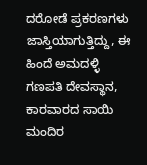ದರೋಡೆ ಪ್ರಕರಣಗಳು ಜಾಸ್ತಿಯಾಗುತ್ತಿದ್ದು, ಈ ಹಿಂದೆ ಅಮದಳ್ಳಿ ಗಣಪತಿ ದೇವಸ್ಥಾನ, ಕಾರವಾರದ ಸಾಯಿ ಮಂದಿರ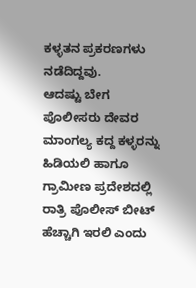ಕಳ್ಳತನ ಪ್ರಕರಣಗಳು ನಡೆದಿದ್ದವು.
ಆದಷ್ಟು ಬೇಗ ಪೊಲೀಸರು ದೇವರ ಮಾಂಗಲ್ಯ ಕದ್ದ ಕಳ್ಳರನ್ನು ಹಿಡಿಯಲಿ ಹಾಗೂ ಗ್ರಾಮೀಣ ಪ್ರದೇಶದಲ್ಲಿ ರಾತ್ರಿ ಪೊಲೀಸ್ ಬೀಟ್ ಹೆಚ್ಚಾಗಿ ಇರಲಿ ಎಂದು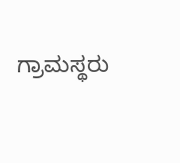ಗ್ರಾಮಸ್ಥರು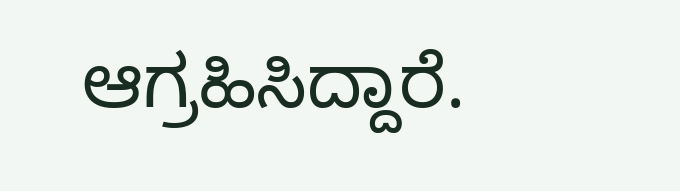ಆಗ್ರಹಿಸಿದ್ದಾರೆ.